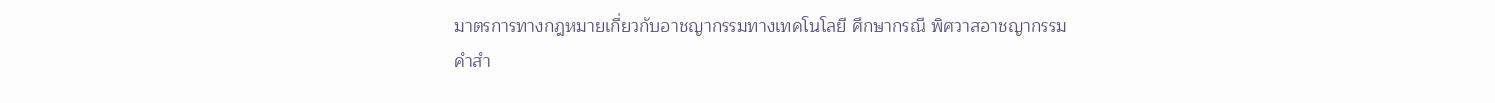มาตรการทางกฎหมายเกี่ยวกับอาชญากรรมทางเทคโนโลยี ศึกษากรณี พิศวาสอาชญากรรม
คำสำ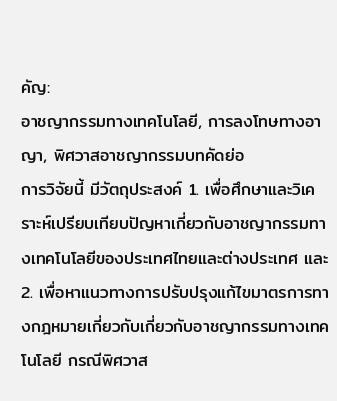คัญ:
อาชญากรรมทางเทคโนโลยี, การลงโทษทางอาญา, พิศวาสอาชญากรรมบทคัดย่อ
การวิจัยนี้ มีวัตถุประสงค์ 1. เพื่อศึกษาและวิเคราะห์เปรียบเทียบปัญหาเกี่ยวกับอาชญากรรมทางเทคโนโลยีของประเทศไทยและต่างประเทศ และ 2. เพื่อหาแนวทางการปรับปรุงแก้ไขมาตรการทางกฎหมายเกี่ยวกับเกี่ยวกับอาชญากรรมทางเทคโนโลยี กรณีพิศวาส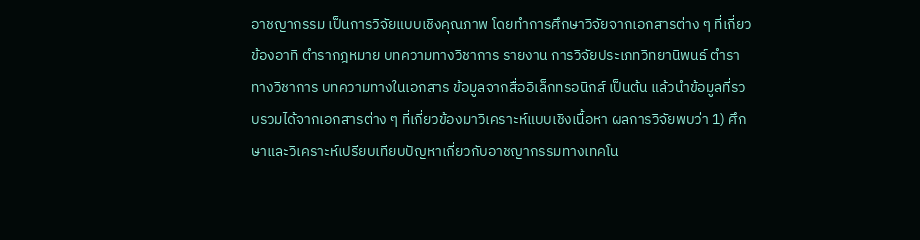อาชญากรรม เป็นการวิจัยแบบเชิงคุณภาพ โดยทำการศึกษาวิจัยจากเอกสารต่าง ๆ ที่เกี่ยวข้องอาทิ ตำรากฎหมาย บทความทางวิชาการ รายงาน การวิจัยประเภทวิทยานิพนธ์ ตำราทางวิชาการ บทความทางในเอกสาร ข้อมูลจากสื่ออิเล็กทรอนิกส์ เป็นต้น แล้วนำข้อมูลที่รวบรวมได้จากเอกสารต่าง ๆ ที่เกี่ยวข้องมาวิเคราะห์แบบเชิงเนื้อหา ผลการวิจัยพบว่า 1) ศึกษาและวิเคราะห์เปรียบเทียบปัญหาเกี่ยวกับอาชญากรรมทางเทคโน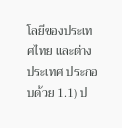โลยีของประเทศไทย และต่างประเทศ ประกอบด้วย 1.1) ป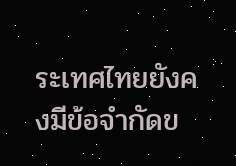ระเทศไทยยังคงมีข้อจำกัดข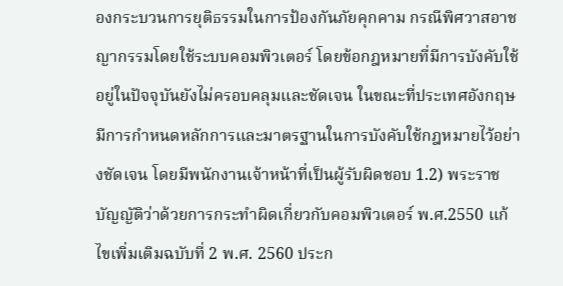องกระบวนการยุติธรรมในการป้องกันภัยคุกคาม กรณีพิศวาสอาชญากรรมโดยใช้ระบบคอมพิวเตอร์ โดยข้อกฎหมายที่มีการบังคับใช้อยู่ในปัจจุบันยังไม่ครอบคลุมและชัดเจน ในขณะที่ประเทศอังกฤษมีการกำหนดหลักการและมาตรฐานในการบังคับใช้กฎหมายไว้อย่างชัดเจน โดยมีพนักงานเจ้าหน้าที่เป็นผู้รับผิดชอบ 1.2) พระราชบัญญัติว่าด้วยการกระทำผิดเกี่ยวกับคอมพิวเตอร์ พ.ศ.2550 แก้ไขเพิ่มเติมฉบับที่ 2 พ.ศ. 2560 ประก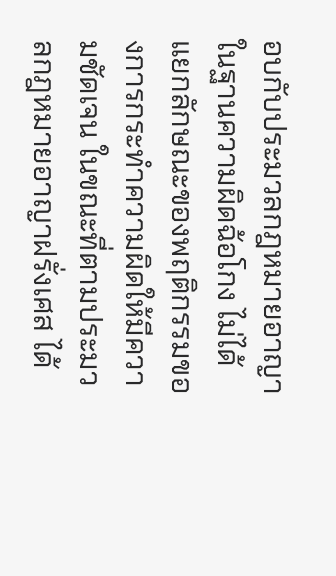อบกับประมวลกฎหมายอาญาในฐานความผิดฉ้อโกง ไม่ได้แยกลักษณะของพฤติกรรมของการกระทำความผิดให้มีความชัดเจน ในขณะที่ตามประมวลกฎหมายอาญาฝรั่งเศส ได้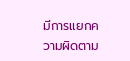มีการแยกความผิดตาม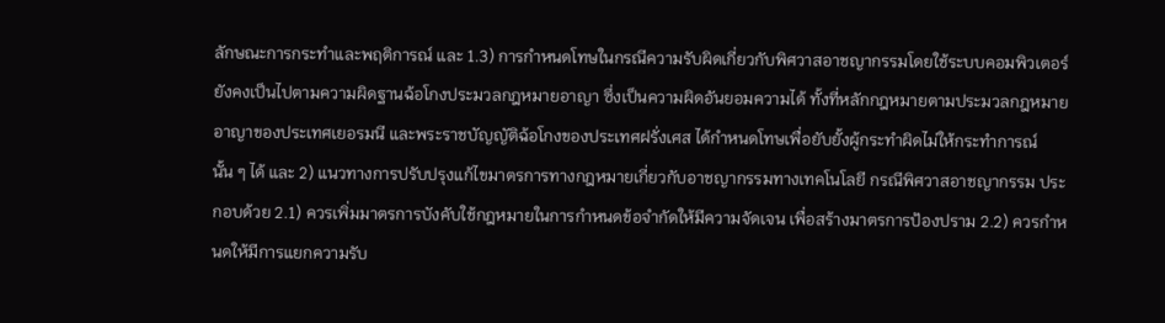ลักษณะการกระทำและพฤติการณ์ และ 1.3) การกำหนดโทษในกรณีความรับผิดเกี่ยวกับพิศวาสอาชญากรรมโดยใช้ระบบคอมพิวเตอร์ ยังคงเป็นไปตามความผิดฐานฉ้อโกงประมวลกฎหมายอาญา ซึ่งเป็นความผิดอันยอมความได้ ทั้งที่หลักกฎหมายตามประมวลกฎหมายอาญาของประเทศเยอรมนี และพระราชบัญญัติฉ้อโกงของประเทศฝรั่งเศส ได้กำหนดโทษเพื่อยับยั้งผู้กระทำผิดไม่ให้กระทำการณ์นั้น ๆ ได้ และ 2) แนวทางการปรับปรุงแก้ไขมาตรการทางกฎหมายเกี่ยวกับอาชญากรรมทางเทคโนโลยี กรณีพิศวาสอาชญากรรม ประกอบด้วย 2.1) ควรเพิ่มมาตรการบังคับใช้กฎหมายในการกำหนดข้อจำกัดให้มีความจัดเจน เพื่อสร้างมาตรการป้องปราม 2.2) ควรกำหนดให้มีการแยกความรับ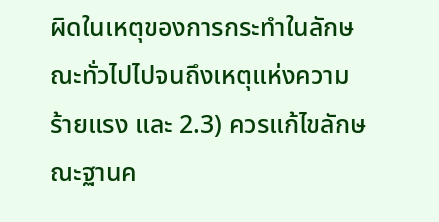ผิดในเหตุของการกระทำในลักษณะทั่วไปไปจนถึงเหตุแห่งความร้ายแรง และ 2.3) ควรแก้ไขลักษณะฐานค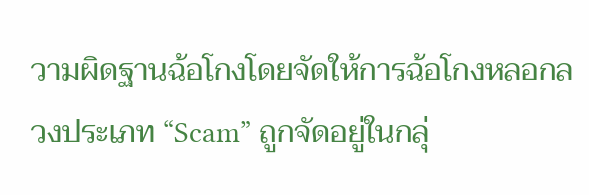วามผิดฐานฉ้อโกงโดยจัดให้การฉ้อโกงหลอกลวงประเภท “Scam” ถูกจัดอยู่ในกลุ่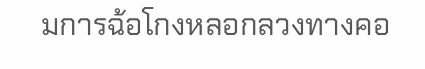มการฉ้อโกงหลอกลวงทางคอ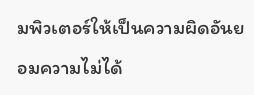มพิวเตอร์ให้เป็นความผิดอันยอมความไม่ได้